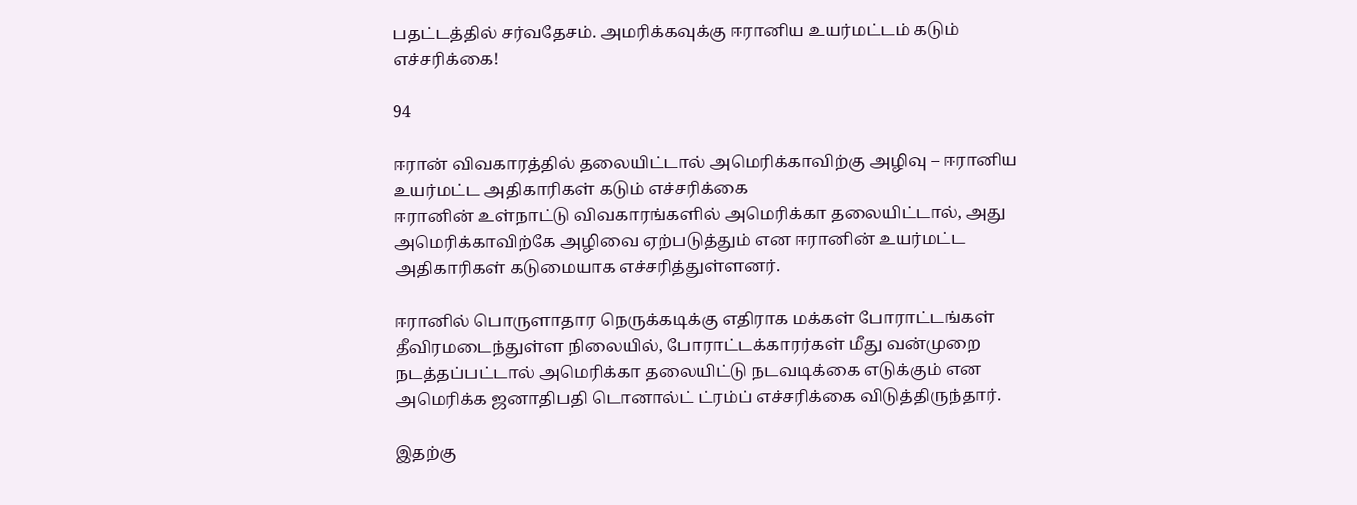பதட்டத்தில் சர்வதேசம். அமரிக்கவுக்கு ஈரானிய உயர்மட்டம் கடும் எச்சரிக்கை!

94

ஈரான் விவகாரத்தில் தலையிட்டால் அமெரிக்காவிற்கு அழிவு – ஈரானிய உயர்மட்ட அதிகாரிகள் கடும் எச்சரிக்கை
ஈரானின் உள்நாட்டு விவகாரங்களில் அமெரிக்கா தலையிட்டால், அது அமெரிக்காவிற்கே அழிவை ஏற்படுத்தும் என ஈரானின் உயர்மட்ட அதிகாரிகள் கடுமையாக எச்சரித்துள்ளனர்.

ஈரானில் பொருளாதார நெருக்கடிக்கு எதிராக மக்கள் போராட்டங்கள் தீவிரமடைந்துள்ள நிலையில், போராட்டக்காரர்கள் மீது வன்முறை நடத்தப்பட்டால் அமெரிக்கா தலையிட்டு நடவடிக்கை எடுக்கும் என அமெரிக்க ஜனாதிபதி டொனால்ட் ட்ரம்ப் எச்சரிக்கை விடுத்திருந்தார்.

இதற்கு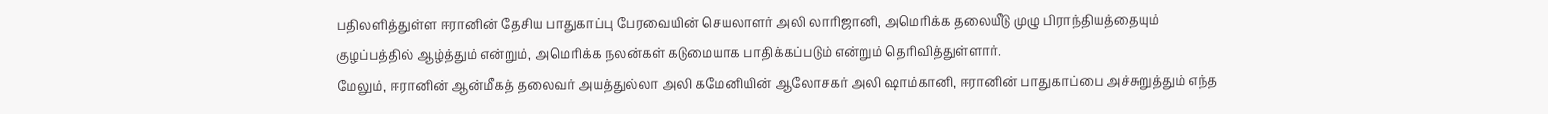பதிலளித்துள்ள ஈரானின் தேசிய பாதுகாப்பு பேரவையின் செயலாளர் அலி லாரிஜானி, அமெரிக்க தலையீடு முழு பிராந்தியத்தையும் குழப்பத்தில் ஆழ்த்தும் என்றும், அமெரிக்க நலன்கள் கடுமையாக பாதிக்கப்படும் என்றும் தெரிவித்துள்ளார்.
மேலும், ஈரானின் ஆன்மீகத் தலைவர் அயத்துல்லா அலி கமேனியின் ஆலோசகர் அலி ஷாம்கானி, ஈரானின் பாதுகாப்பை அச்சுறுத்தும் எந்த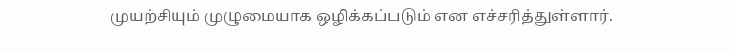முயற்சியும் முழுமையாக ஒழிக்கப்படும் என எச்சரித்துள்ளார்.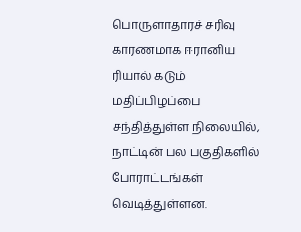பொருளாதாரச் சரிவு காரணமாக ஈரானிய ரியால் கடும் மதிப்பிழப்பை சந்தித்துள்ள நிலையில், நாட்டின் பல பகுதிகளில் போராட்டங்கள் வெடித்துள்ளன.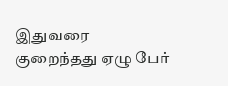இதுவரை குறைந்தது ஏழு பேர்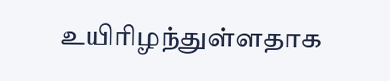உயிரிழந்துள்ளதாக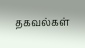தகவல்கள்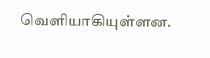வெளியாகியுள்ளன.